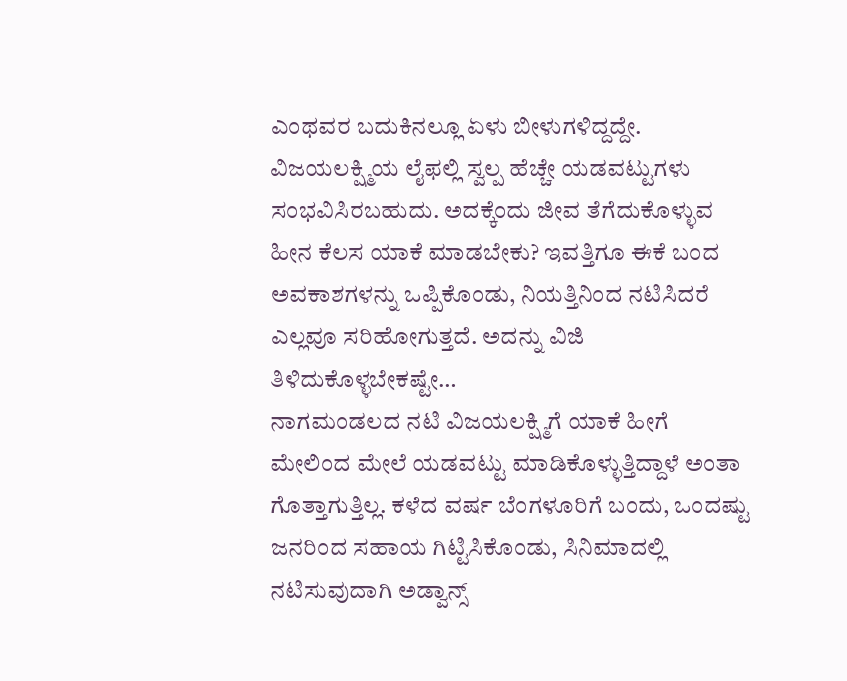ಎಂಥವರ ಬದುಕಿನಲ್ಲೂ ಏಳು ಬೀಳುಗಳಿದ್ದದ್ದೇ. ವಿಜಯಲಕ್ಷ್ಮಿಯ ಲೈಫಲ್ಲಿ ಸ್ವಲ್ಪ ಹೆಚ್ಚೇ ಯಡವಟ್ಟುಗಳು ಸಂಭವಿಸಿರಬಹುದು. ಅದಕ್ಕೆಂದು ಜೀವ ತೆಗೆದುಕೊಳ್ಳುವ ಹೀನ ಕೆಲಸ ಯಾಕೆ ಮಾಡಬೇಕು? ಇವತ್ತಿಗೂ ಈಕೆ ಬಂದ ಅವಕಾಶಗಳನ್ನು ಒಪ್ಪಿಕೊಂಡು, ನಿಯತ್ತಿನಿಂದ ನಟಿಸಿದರೆ ಎಲ್ಲವೂ ಸರಿಹೋಗುತ್ತದೆ. ಅದನ್ನು ವಿಜಿ ತಿಳಿದುಕೊಳ್ಳಬೇಕಷ್ಟೇ…
ನಾಗಮಂಡಲದ ನಟಿ ವಿಜಯಲಕ್ಷ್ಮಿಗೆ ಯಾಕೆ ಹೀಗೆ ಮೇಲಿಂದ ಮೇಲೆ ಯಡವಟ್ಟು ಮಾಡಿಕೊಳ್ಳುತ್ತಿದ್ದಾಳೆ ಅಂತಾ ಗೊತ್ತಾಗುತ್ತಿಲ್ಲ. ಕಳೆದ ವರ್ಷ ಬೆಂಗಳೂರಿಗೆ ಬಂದು, ಒಂದಷ್ಟು ಜನರಿಂದ ಸಹಾಯ ಗಿಟ್ಟಿಸಿಕೊಂಡು, ಸಿನಿಮಾದಲ್ಲಿ ನಟಿಸುವುದಾಗಿ ಅಡ್ವಾನ್ಸ್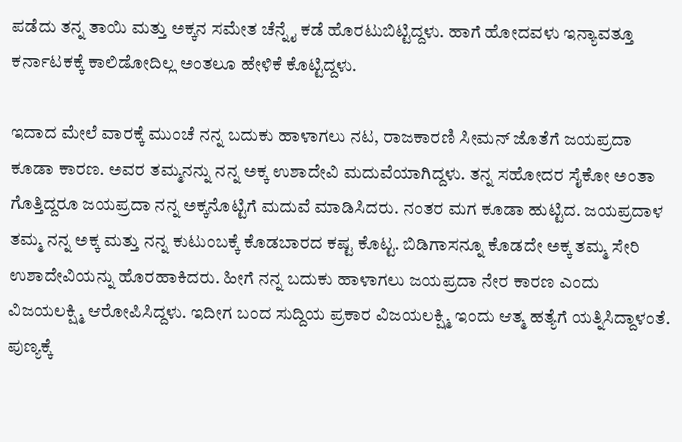ಪಡೆದು ತನ್ನ ತಾಯಿ ಮತ್ತು ಅಕ್ಕನ ಸಮೇತ ಚೆನ್ನೈ ಕಡೆ ಹೊರಟುಬಿಟ್ಟಿದ್ದಳು. ಹಾಗೆ ಹೋದವಳು ಇನ್ಯಾವತ್ತೂ ಕರ್ನಾಟಕಕ್ಕೆ ಕಾಲಿಡೋದಿಲ್ಲ ಅಂತಲೂ ಹೇಳಿಕೆ ಕೊಟ್ಟಿದ್ದಳು.

ಇದಾದ ಮೇಲೆ ವಾರಕ್ಕೆ ಮುಂಚೆ ನನ್ನ ಬದುಕು ಹಾಳಾಗಲು ನಟ, ರಾಜಕಾರಣಿ ಸೀಮನ್ ಜೊತೆಗೆ ಜಯಪ್ರದಾ ಕೂಡಾ ಕಾರಣ. ಅವರ ತಮ್ಮನನ್ನು ನನ್ನ ಅಕ್ಕ ಉಶಾದೇವಿ ಮದುವೆಯಾಗಿದ್ದಳು. ತನ್ನ ಸಹೋದರ ಸೈಕೋ ಅಂತಾ ಗೊತ್ತಿದ್ದರೂ ಜಯಪ್ರದಾ ನನ್ನ ಅಕ್ಕನೊಟ್ಟಿಗೆ ಮದುವೆ ಮಾಡಿಸಿದರು. ನಂತರ ಮಗ ಕೂಡಾ ಹುಟ್ಟಿದ. ಜಯಪ್ರದಾಳ ತಮ್ಮ ನನ್ನ ಅಕ್ಕ ಮತ್ತು ನನ್ನ ಕುಟುಂಬಕ್ಕೆ ಕೊಡಬಾರದ ಕಷ್ಟ ಕೊಟ್ಟ. ಬಿಡಿಗಾಸನ್ನೂ ಕೊಡದೇ ಅಕ್ಕ ತಮ್ಮ ಸೇರಿ ಉಶಾದೇವಿಯನ್ನು ಹೊರಹಾಕಿದರು. ಹೀಗೆ ನನ್ನ ಬದುಕು ಹಾಳಾಗಲು ಜಯಪ್ರದಾ ನೇರ ಕಾರಣ ಎಂದು ವಿಜಯಲಕ್ಷ್ಮಿ ಆರೋಪಿಸಿದ್ದಳು. ಇದೀಗ ಬಂದ ಸುದ್ದಿಯ ಪ್ರಕಾರ ವಿಜಯಲಕ್ಷ್ಮಿ ಇಂದು ಆತ್ಮ ಹತ್ಯೆಗೆ ಯತ್ನಿಸಿದ್ದಾಳಂತೆ. ಪುಣ್ಯಕ್ಕೆ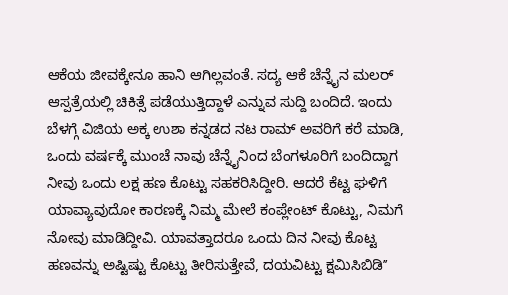ಆಕೆಯ ಜೀವಕ್ಕೇನೂ ಹಾನಿ ಆಗಿಲ್ಲವಂತೆ. ಸದ್ಯ ಆಕೆ ಚೆನ್ನೈನ ಮಲರ್ ಆಸ್ಪತ್ರೆಯಲ್ಲಿ ಚಿಕಿತ್ಸೆ ಪಡೆಯುತ್ತಿದ್ದಾಳೆ ಎನ್ನುವ ಸುದ್ದಿ ಬಂದಿದೆ. ಇಂದು ಬೆಳಗ್ಗೆ ವಿಜಿಯ ಅಕ್ಕ ಉಶಾ ಕನ್ನಡದ ನಟ ರಾಮ್ ಅವರಿಗೆ ಕರೆ ಮಾಡಿ, ಒಂದು ವರ್ಷಕ್ಕೆ ಮುಂಚೆ ನಾವು ಚೆನ್ನೈನಿಂದ ಬೆಂಗಳೂರಿಗೆ ಬಂದಿದ್ದಾಗ ನೀವು ಒಂದು ಲಕ್ಷ ಹಣ ಕೊಟ್ಟು ಸಹಕರಿಸಿದ್ದೀರಿ. ಆದರೆ ಕೆಟ್ಟ ಘಳಿಗೆ ಯಾವ್ಯಾವುದೋ ಕಾರಣಕ್ಕೆ ನಿಮ್ಮ ಮೇಲೆ ಕಂಪ್ಲೇಂಟ್ ಕೊಟ್ಟು, ನಿಮಗೆ ನೋವು ಮಾಡಿದ್ದೀವಿ. ಯಾವತ್ತಾದರೂ ಒಂದು ದಿನ ನೀವು ಕೊಟ್ಟ ಹಣವನ್ನು ಅಷ್ಟಿಷ್ಟು ಕೊಟ್ಟು ತೀರಿಸುತ್ತೇವೆ, ದಯವಿಟ್ಟು ಕ್ಷಮಿಸಿಬಿಡಿʼʼ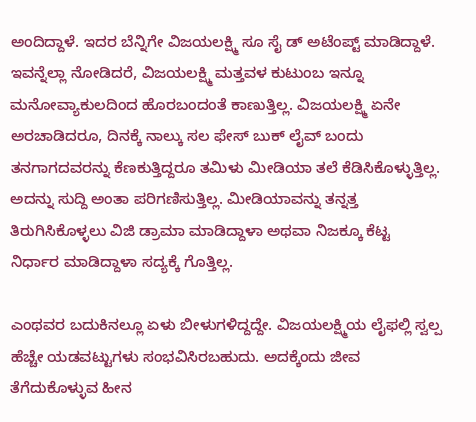ಅಂದಿದ್ದಾಳೆ. ಇದರ ಬೆನ್ನಿಗೇ ವಿಜಯಲಕ್ಷ್ಮಿ ಸೂ ಸೈ ಡ್ ಅಟೆಂಪ್ಟ್ ಮಾಡಿದ್ದಾಳೆ. ಇವನ್ನೆಲ್ಲಾ ನೋಡಿದರೆ, ವಿಜಯಲಕ್ಷ್ಮಿ ಮತ್ತವಳ ಕುಟುಂಬ ಇನ್ನೂ ಮನೋವ್ಯಾಕುಲದಿಂದ ಹೊರಬಂದಂತೆ ಕಾಣುತ್ತಿಲ್ಲ. ವಿಜಯಲಕ್ಷ್ಮಿ ಏನೇ ಅರಚಾಡಿದರೂ, ದಿನಕ್ಕೆ ನಾಲ್ಕು ಸಲ ಫೇಸ್ ಬುಕ್ ಲೈವ್ ಬಂದು ತನಗಾಗದವರನ್ನು ಕೆಣಕುತ್ತಿದ್ದರೂ ತಮಿಳು ಮೀಡಿಯಾ ತಲೆ ಕೆಡಿಸಿಕೊಳ್ಳುತ್ತಿಲ್ಲ. ಅದನ್ನು ಸುದ್ದಿ ಅಂತಾ ಪರಿಗಣಿಸುತ್ತಿಲ್ಲ. ಮೀಡಿಯಾವನ್ನು ತನ್ನತ್ತ ತಿರುಗಿಸಿಕೊಳ್ಳಲು ವಿಜಿ ಡ್ರಾಮಾ ಮಾಡಿದ್ದಾಳಾ ಅಥವಾ ನಿಜಕ್ಕೂ ಕೆಟ್ಟ ನಿರ್ಧಾರ ಮಾಡಿದ್ದಾಳಾ ಸದ್ಯಕ್ಕೆ ಗೊತ್ತಿಲ್ಲ.

ಎಂಥವರ ಬದುಕಿನಲ್ಲೂ ಏಳು ಬೀಳುಗಳಿದ್ದದ್ದೇ. ವಿಜಯಲಕ್ಷ್ಮಿಯ ಲೈಫಲ್ಲಿ ಸ್ವಲ್ಪ ಹೆಚ್ಚೇ ಯಡವಟ್ಟುಗಳು ಸಂಭವಿಸಿರಬಹುದು. ಅದಕ್ಕೆಂದು ಜೀವ ತೆಗೆದುಕೊಳ್ಳುವ ಹೀನ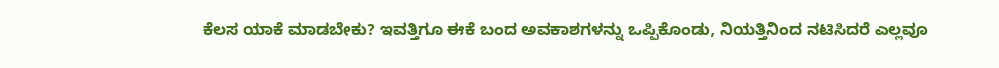ಕೆಲಸ ಯಾಕೆ ಮಾಡಬೇಕು? ಇವತ್ತಿಗೂ ಈಕೆ ಬಂದ ಅವಕಾಶಗಳನ್ನು ಒಪ್ಪಿಕೊಂಡು, ನಿಯತ್ತಿನಿಂದ ನಟಿಸಿದರೆ ಎಲ್ಲವೂ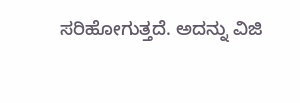ಸರಿಹೋಗುತ್ತದೆ. ಅದನ್ನು ವಿಜಿ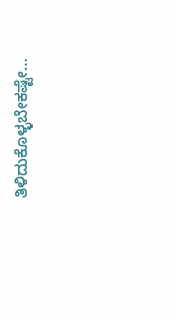ತಿಳಿದುಕೊಳ್ಳಬೇಕಷ್ಟೇ…